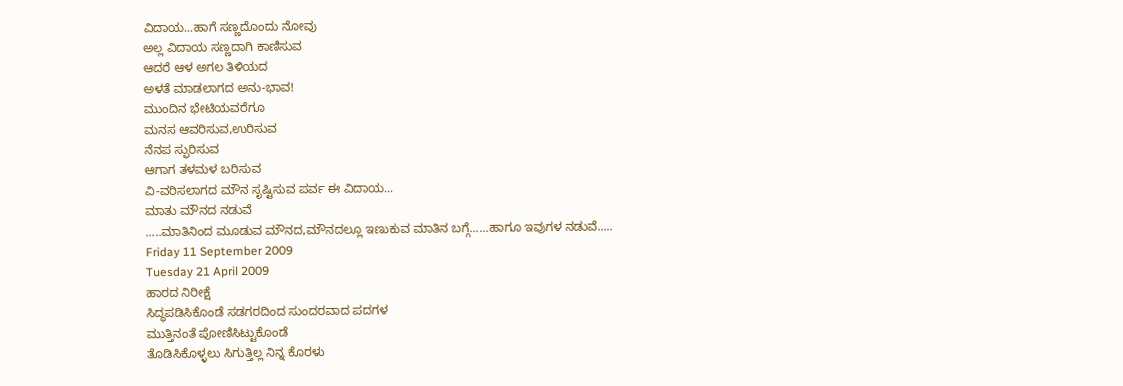ವಿದಾಯ...ಹಾಗೆ ಸಣ್ಣದೊಂದು ನೋವು
ಅಲ್ಲ ವಿದಾಯ ಸಣ್ಣದಾಗಿ ಕಾಣಿಸುವ
ಆದರೆ ಆಳ ಅಗಲ ತಿಳಿಯದ
ಅಳತೆ ಮಾಡಲಾಗದ ಅನು-ಭಾವ!
ಮುಂದಿನ ಭೇಟಿಯವರೆಗೂ
ಮನಸ ಆವರಿಸುವ,ಉರಿಸುವ
ನೆನಪ ಸ್ಫುರಿಸುವ
ಆಗಾಗ ತಳಮಳ ಬರಿಸುವ
ವಿ-ವರಿಸಲಾಗದ ಮೌನ ಸೃಷ್ಟಿಸುವ ಪರ್ವ ಈ ವಿದಾಯ...
ಮಾತು ಮೌನದ ನಡುವೆ
.....ಮಾತಿನಿಂದ ಮೂಡುವ ಮೌನದ,ಮೌನದಲ್ಲೂ ಇಣುಕುವ ಮಾತಿನ ಬಗ್ಗೆ......ಹಾಗೂ ಇವುಗಳ ನಡುವೆ.....
Friday 11 September 2009
Tuesday 21 April 2009
ಹಾರದ ನಿರೀಕ್ಷೆ
ಸಿದ್ಧಪಡಿಸಿಕೊಂಡೆ ಸಡಗರದಿಂದ ಸುಂದರವಾದ ಪದಗಳ
ಮುತ್ತಿನಂತೆ ಪೋಣಿಸಿಟ್ಟುಕೊಂಡೆ
ತೊಡಿಸಿಕೊಳ್ಳಲು ಸಿಗುತ್ತಿಲ್ಲ ನಿನ್ನ ಕೊರಳು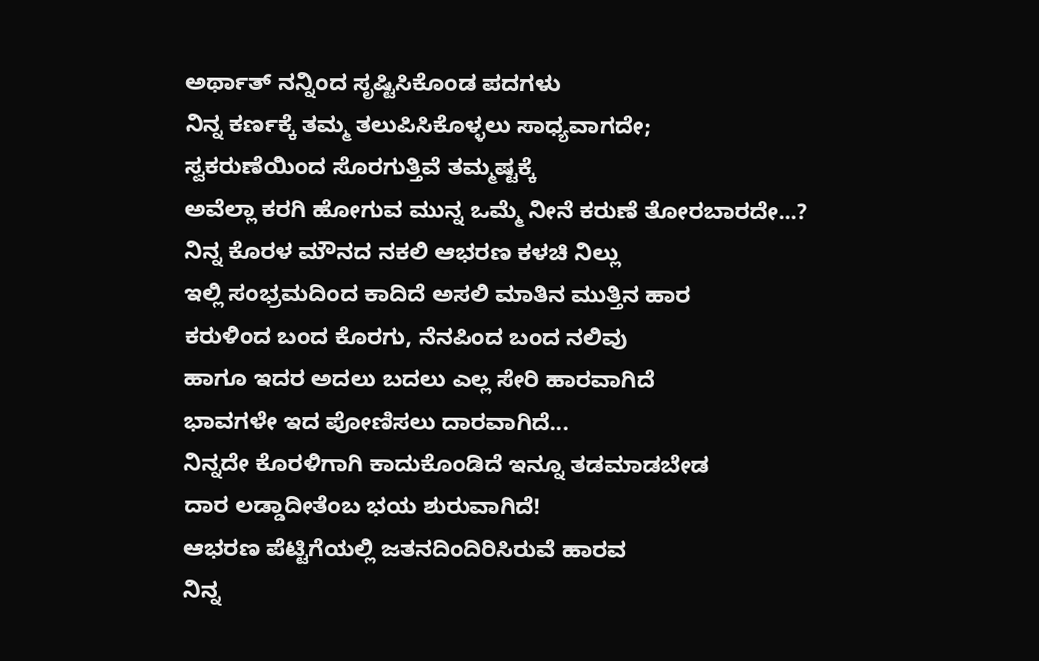ಅರ್ಥಾತ್ ನನ್ನಿಂದ ಸೃಷ್ಟಿಸಿಕೊಂಡ ಪದಗಳು
ನಿನ್ನ ಕರ್ಣಕ್ಕೆ ತಮ್ಮ ತಲುಪಿಸಿಕೊಳ್ಳಲು ಸಾಧ್ಯವಾಗದೇ;
ಸ್ವಕರುಣೆಯಿಂದ ಸೊರಗುತ್ತಿವೆ ತಮ್ಮಷ್ಟಕ್ಕೆ
ಅವೆಲ್ಲಾ ಕರಗಿ ಹೋಗುವ ಮುನ್ನ ಒಮ್ಮೆ ನೀನೆ ಕರುಣೆ ತೋರಬಾರದೇ...?
ನಿನ್ನ ಕೊರಳ ಮೌನದ ನಕಲಿ ಆಭರಣ ಕಳಚಿ ನಿಲ್ಲು
ಇಲ್ಲಿ ಸಂಭ್ರಮದಿಂದ ಕಾದಿದೆ ಅಸಲಿ ಮಾತಿನ ಮುತ್ತಿನ ಹಾರ
ಕರುಳಿಂದ ಬಂದ ಕೊರಗು, ನೆನಪಿಂದ ಬಂದ ನಲಿವು
ಹಾಗೂ ಇದರ ಅದಲು ಬದಲು ಎಲ್ಲ ಸೇರಿ ಹಾರವಾಗಿದೆ
ಭಾವಗಳೇ ಇದ ಪೋಣಿಸಲು ದಾರವಾಗಿದೆ...
ನಿನ್ನದೇ ಕೊರಳಿಗಾಗಿ ಕಾದುಕೊಂಡಿದೆ ಇನ್ನೂ ತಡಮಾಡಬೇಡ
ದಾರ ಲಡ್ಡಾದೀತೆಂಬ ಭಯ ಶುರುವಾಗಿದೆ!
ಆಭರಣ ಪೆಟ್ಟಿಗೆಯಲ್ಲಿ ಜತನದಿಂದಿರಿಸಿರುವೆ ಹಾರವ
ನಿನ್ನ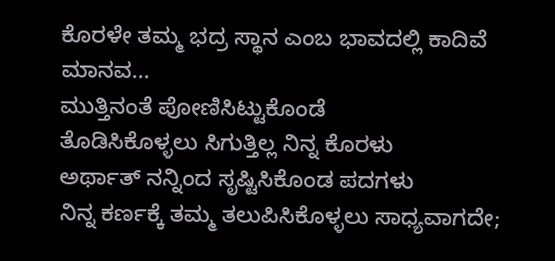ಕೊರಳೇ ತಮ್ಮ ಭದ್ರ ಸ್ಥಾನ ಎಂಬ ಭಾವದಲ್ಲಿ ಕಾದಿವೆ ಮಾನವ...
ಮುತ್ತಿನಂತೆ ಪೋಣಿಸಿಟ್ಟುಕೊಂಡೆ
ತೊಡಿಸಿಕೊಳ್ಳಲು ಸಿಗುತ್ತಿಲ್ಲ ನಿನ್ನ ಕೊರಳು
ಅರ್ಥಾತ್ ನನ್ನಿಂದ ಸೃಷ್ಟಿಸಿಕೊಂಡ ಪದಗಳು
ನಿನ್ನ ಕರ್ಣಕ್ಕೆ ತಮ್ಮ ತಲುಪಿಸಿಕೊಳ್ಳಲು ಸಾಧ್ಯವಾಗದೇ;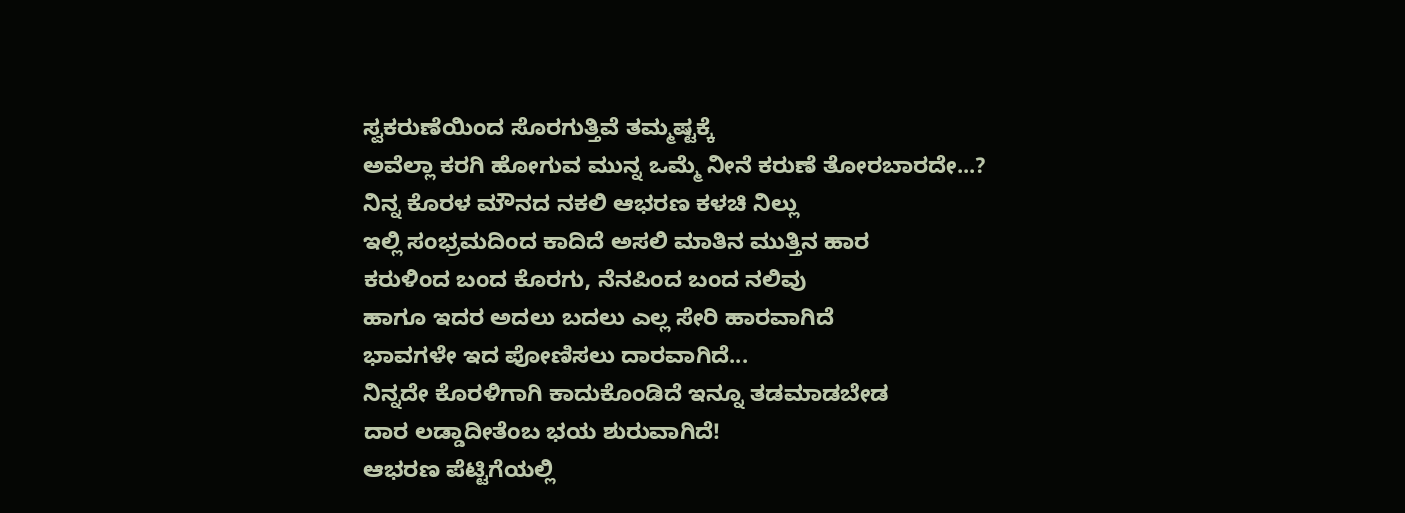ಸ್ವಕರುಣೆಯಿಂದ ಸೊರಗುತ್ತಿವೆ ತಮ್ಮಷ್ಟಕ್ಕೆ
ಅವೆಲ್ಲಾ ಕರಗಿ ಹೋಗುವ ಮುನ್ನ ಒಮ್ಮೆ ನೀನೆ ಕರುಣೆ ತೋರಬಾರದೇ...?
ನಿನ್ನ ಕೊರಳ ಮೌನದ ನಕಲಿ ಆಭರಣ ಕಳಚಿ ನಿಲ್ಲು
ಇಲ್ಲಿ ಸಂಭ್ರಮದಿಂದ ಕಾದಿದೆ ಅಸಲಿ ಮಾತಿನ ಮುತ್ತಿನ ಹಾರ
ಕರುಳಿಂದ ಬಂದ ಕೊರಗು, ನೆನಪಿಂದ ಬಂದ ನಲಿವು
ಹಾಗೂ ಇದರ ಅದಲು ಬದಲು ಎಲ್ಲ ಸೇರಿ ಹಾರವಾಗಿದೆ
ಭಾವಗಳೇ ಇದ ಪೋಣಿಸಲು ದಾರವಾಗಿದೆ...
ನಿನ್ನದೇ ಕೊರಳಿಗಾಗಿ ಕಾದುಕೊಂಡಿದೆ ಇನ್ನೂ ತಡಮಾಡಬೇಡ
ದಾರ ಲಡ್ಡಾದೀತೆಂಬ ಭಯ ಶುರುವಾಗಿದೆ!
ಆಭರಣ ಪೆಟ್ಟಿಗೆಯಲ್ಲಿ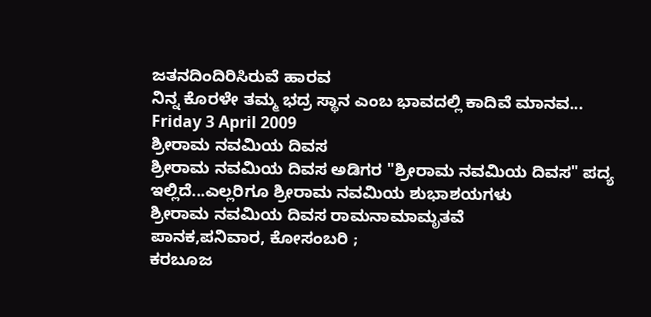ಜತನದಿಂದಿರಿಸಿರುವೆ ಹಾರವ
ನಿನ್ನ ಕೊರಳೇ ತಮ್ಮ ಭದ್ರ ಸ್ಥಾನ ಎಂಬ ಭಾವದಲ್ಲಿ ಕಾದಿವೆ ಮಾನವ...
Friday 3 April 2009
ಶ್ರೀರಾಮ ನವಮಿಯ ದಿವಸ
ಶ್ರೀರಾಮ ನವಮಿಯ ದಿವಸ ಅಡಿಗರ "ಶ್ರೀರಾಮ ನವಮಿಯ ದಿವಸ" ಪದ್ಯ ಇಲ್ಲಿದೆ...ಎಲ್ಲರಿಗೂ ಶ್ರೀರಾಮ ನವಮಿಯ ಶುಭಾಶಯಗಳು
ಶ್ರೀರಾಮ ನವಮಿಯ ದಿವಸ ರಾಮನಾಮಾಮೃತವೆ
ಪಾನಕ,ಪನಿವಾರ, ಕೋಸಂಬರಿ ;
ಕರಬೂಜ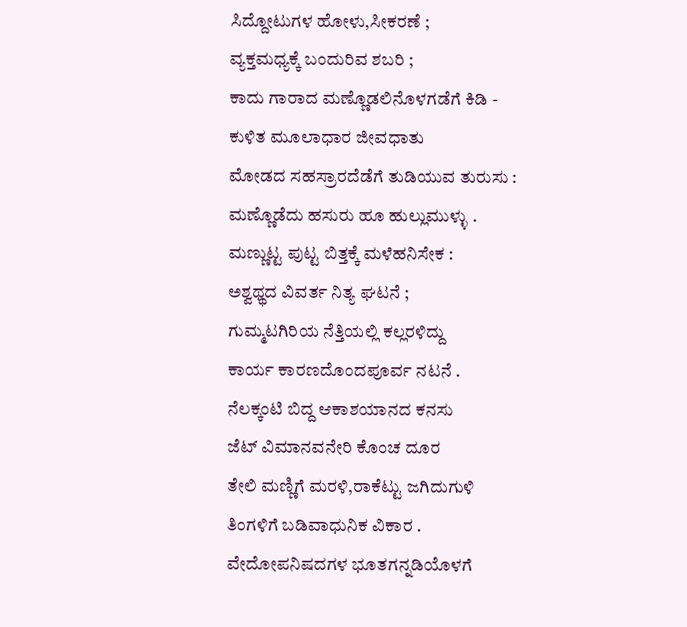ಸಿದ್ದೋಟುಗಳ ಹೋಳು,ಸೀಕರಣೆ ;
ವ್ಯಕ್ತಮಧ್ಯಕ್ಕೆ ಬಂದುರಿವ ಶಬರಿ ;
ಕಾದು ಗಾರಾದ ಮಣ್ಣೊಡಲಿನೊಳಗಡೆಗೆ ಕಿಡಿ -
ಕುಳಿತ ಮೂಲಾಧಾರ ಜೀವಧಾತು
ಮೋಡದ ಸಹಸ್ರಾರದೆಡೆಗೆ ತುಡಿಯುವ ತುರುಸು :
ಮಣ್ಣೊಡೆದು ಹಸುರು ಹೂ ಹುಲ್ಲುಮುಳ್ಳು .
ಮಣ್ಣುಟ್ಟ ಪುಟ್ಟ ಬಿತ್ತಕ್ಕೆ ಮಳೆಹನಿಸೇಕ :
ಅಶ್ವಥ್ಥದ ವಿವರ್ತ ನಿತ್ಯ ಘಟನೆ ;
ಗುಮ್ಮಟಗಿರಿಯ ನೆತ್ತಿಯಲ್ಲಿ ಕಲ್ಲರಳಿದ್ದು
ಕಾರ್ಯ ಕಾರಣದೊಂದಪೂರ್ವ ನಟನೆ .
ನೆಲಕ್ಕಂಟಿ ಬಿದ್ದ ಆಕಾಶಯಾನದ ಕನಸು
ಜೆಟ್ ವಿಮಾನವನೇರಿ ಕೊಂಚ ದೂರ
ತೇಲಿ ಮಣ್ಣಿಗೆ ಮರಳಿ,ರಾಕೆಟ್ಟು ಜಗಿದುಗುಳಿ
ತಿಂಗಳಿಗೆ ಬಡಿವಾಧುನಿಕ ವಿಕಾರ .
ವೇದೋಪನಿಷದಗಳ ಭೂತಗನ್ನಡಿಯೊಳಗೆ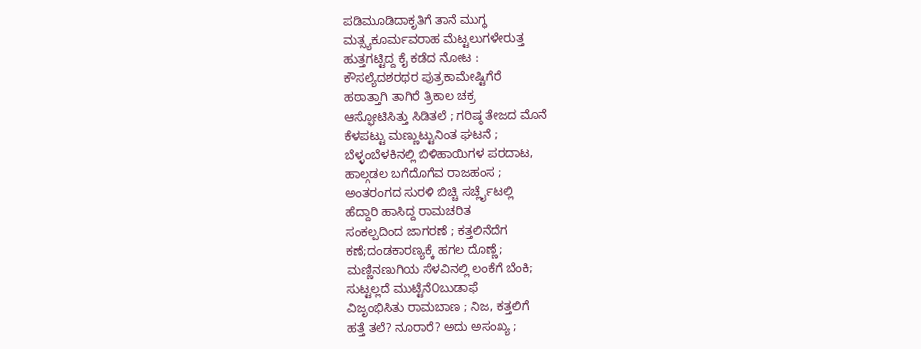ಪಡಿಮೂಡಿದಾಕೃತಿಗೆ ತಾನೆ ಮುಗ್ಧ
ಮತ್ಸ್ಯಕೂರ್ಮವರಾಹ ಮೆಟ್ಟಲುಗಳೇರುತ್ತ
ಹುತ್ತಗಟ್ಟಿದ್ದ ಕೈ ಕಡೆದ ನೋಟ :
ಕೌಸಲ್ಯೆದಶರಥರ ಪುತ್ರಕಾಮೇಷ್ಟಿಗೆರೆ
ಹಠಾತ್ತಾಗಿ ತಾಗಿರೆ ತ್ರಿಕಾಲ ಚಕ್ರ
ಆಸ್ಫೋಟಿಸಿತ್ತು ಸಿಡಿತಲೆ ; ಗರಿಷ್ಠ ತೇಜದ ಮೊನೆ
ಕೆಳಪಟ್ಟು ಮಣ್ಣುಟ್ಟುನಿಂತ ಘಟನೆ ;
ಬೆಳ್ಳಂಬೆಳಕಿನಲ್ಲಿ ಬಿಳಿಹಾಯಿಗಳ ಪರದಾಟ,
ಹಾಲ್ಗಡಲ ಬಗೆದೊಗೆವ ರಾಜಹಂಸ ;
ಅಂತರಂಗದ ಸುರಳಿ ಬಿಚ್ಚಿ ಸರ್ಚ್ಲೈಟಲ್ಲಿ
ಹೆದ್ದಾರಿ ಹಾಸಿದ್ದ ರಾಮಚರಿತ
ಸಂಕಲ್ಪದಿಂದ ಜಾಗರಣೆ ; ಕತ್ತಲಿನೆದೆಗ
ಕಣೆ;ದಂಡಕಾರಣ್ಯಕ್ಕೆ ಹಗಲ ದೊಣ್ಣೆ;
ಮಣ್ಣಿನಣುಗಿಯ ಸೆಳವಿನಲ್ಲಿ ಲಂಕೆಗೆ ಬೆಂಕಿ;
ಸುಟ್ಟಲ್ಲದೆ ಮುಟ್ಟೆನೆ೦ಬುಡಾಫೆ
ವಿಜೃಂಭಿಸಿತು ರಾಮಬಾಣ ; ನಿಜ, ಕತ್ತಲಿಗೆ
ಹತ್ತೆ ತಲೆ? ನೂರಾರೆ? ಅದು ಅಸಂಖ್ಯ ;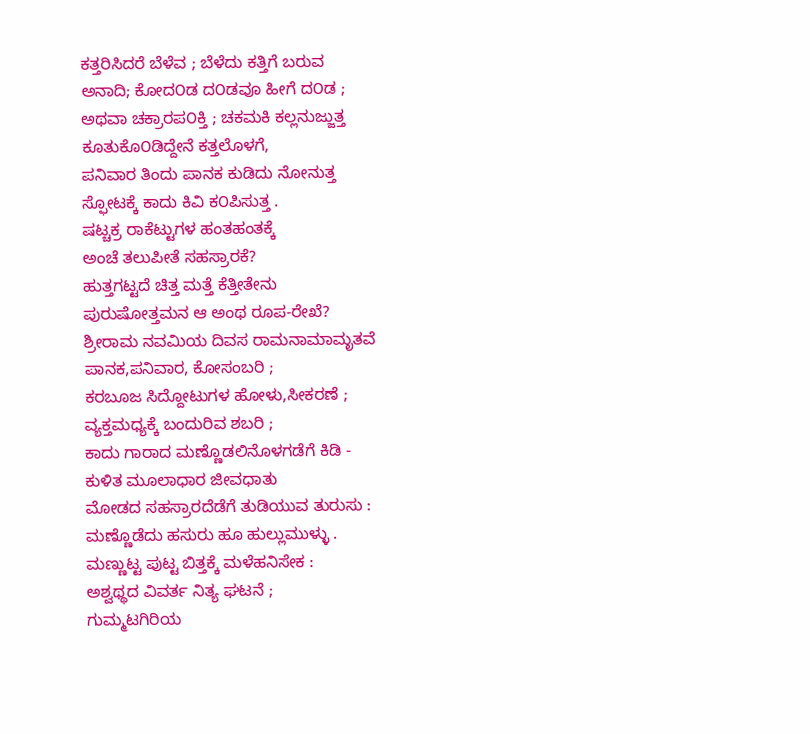ಕತ್ತರಿಸಿದರೆ ಬೆಳೆವ ; ಬೆಳೆದು ಕತ್ತಿಗೆ ಬರುವ
ಅನಾದಿ; ಕೋದ೦ಡ ದ೦ಡವೂ ಹೀಗೆ ದ೦ಡ ;
ಅಥವಾ ಚಕ್ರಾರಪ೦ಕ್ತಿ ; ಚಕಮಕಿ ಕಲ್ಲನುಜ್ಜುತ್ತ
ಕೂತುಕೊ೦ಡಿದ್ದೇನೆ ಕತ್ತಲೊಳಗೆ,
ಪನಿವಾರ ತಿಂದು ಪಾನಕ ಕುಡಿದು ನೋನುತ್ತ
ಸ್ಫೋಟಕ್ಕೆ ಕಾದು ಕಿವಿ ಕ೦ಪಿಸುತ್ತ .
ಷಟ್ಚಕ್ರ ರಾಕೆಟ್ಟುಗಳ ಹಂತಹಂತಕ್ಕೆ
ಅಂಚೆ ತಲುಪೀತೆ ಸಹಸ್ರಾರಕೆ?
ಹುತ್ತಗಟ್ಟದೆ ಚಿತ್ತ ಮತ್ತೆ ಕೆತ್ತೀತೇನು
ಪುರುಷೋತ್ತಮನ ಆ ಅಂಥ ರೂಪ-ರೇಖೆ?
ಶ್ರೀರಾಮ ನವಮಿಯ ದಿವಸ ರಾಮನಾಮಾಮೃತವೆ
ಪಾನಕ,ಪನಿವಾರ, ಕೋಸಂಬರಿ ;
ಕರಬೂಜ ಸಿದ್ದೋಟುಗಳ ಹೋಳು,ಸೀಕರಣೆ ;
ವ್ಯಕ್ತಮಧ್ಯಕ್ಕೆ ಬಂದುರಿವ ಶಬರಿ ;
ಕಾದು ಗಾರಾದ ಮಣ್ಣೊಡಲಿನೊಳಗಡೆಗೆ ಕಿಡಿ -
ಕುಳಿತ ಮೂಲಾಧಾರ ಜೀವಧಾತು
ಮೋಡದ ಸಹಸ್ರಾರದೆಡೆಗೆ ತುಡಿಯುವ ತುರುಸು :
ಮಣ್ಣೊಡೆದು ಹಸುರು ಹೂ ಹುಲ್ಲುಮುಳ್ಳು .
ಮಣ್ಣುಟ್ಟ ಪುಟ್ಟ ಬಿತ್ತಕ್ಕೆ ಮಳೆಹನಿಸೇಕ :
ಅಶ್ವಥ್ಥದ ವಿವರ್ತ ನಿತ್ಯ ಘಟನೆ ;
ಗುಮ್ಮಟಗಿರಿಯ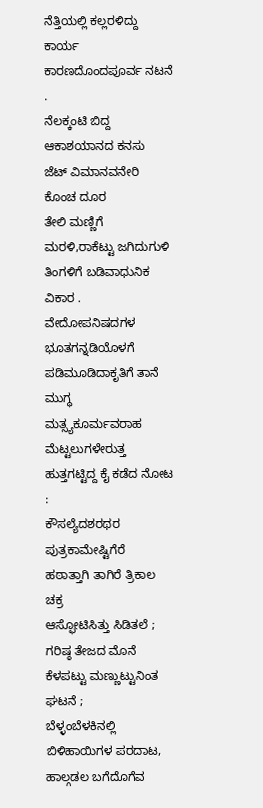ನೆತ್ತಿಯಲ್ಲಿ ಕಲ್ಲರಳಿದ್ದು
ಕಾರ್ಯ ಕಾರಣದೊಂದಪೂರ್ವ ನಟನೆ .
ನೆಲಕ್ಕಂಟಿ ಬಿದ್ದ ಆಕಾಶಯಾನದ ಕನಸು
ಜೆಟ್ ವಿಮಾನವನೇರಿ ಕೊಂಚ ದೂರ
ತೇಲಿ ಮಣ್ಣಿಗೆ ಮರಳಿ,ರಾಕೆಟ್ಟು ಜಗಿದುಗುಳಿ
ತಿಂಗಳಿಗೆ ಬಡಿವಾಧುನಿಕ ವಿಕಾರ .
ವೇದೋಪನಿಷದಗಳ ಭೂತಗನ್ನಡಿಯೊಳಗೆ
ಪಡಿಮೂಡಿದಾಕೃತಿಗೆ ತಾನೆ ಮುಗ್ಧ
ಮತ್ಸ್ಯಕೂರ್ಮವರಾಹ ಮೆಟ್ಟಲುಗಳೇರುತ್ತ
ಹುತ್ತಗಟ್ಟಿದ್ದ ಕೈ ಕಡೆದ ನೋಟ :
ಕೌಸಲ್ಯೆದಶರಥರ ಪುತ್ರಕಾಮೇಷ್ಟಿಗೆರೆ
ಹಠಾತ್ತಾಗಿ ತಾಗಿರೆ ತ್ರಿಕಾಲ ಚಕ್ರ
ಆಸ್ಫೋಟಿಸಿತ್ತು ಸಿಡಿತಲೆ ; ಗರಿಷ್ಠ ತೇಜದ ಮೊನೆ
ಕೆಳಪಟ್ಟು ಮಣ್ಣುಟ್ಟುನಿಂತ ಘಟನೆ ;
ಬೆಳ್ಳಂಬೆಳಕಿನಲ್ಲಿ ಬಿಳಿಹಾಯಿಗಳ ಪರದಾಟ,
ಹಾಲ್ಗಡಲ ಬಗೆದೊಗೆವ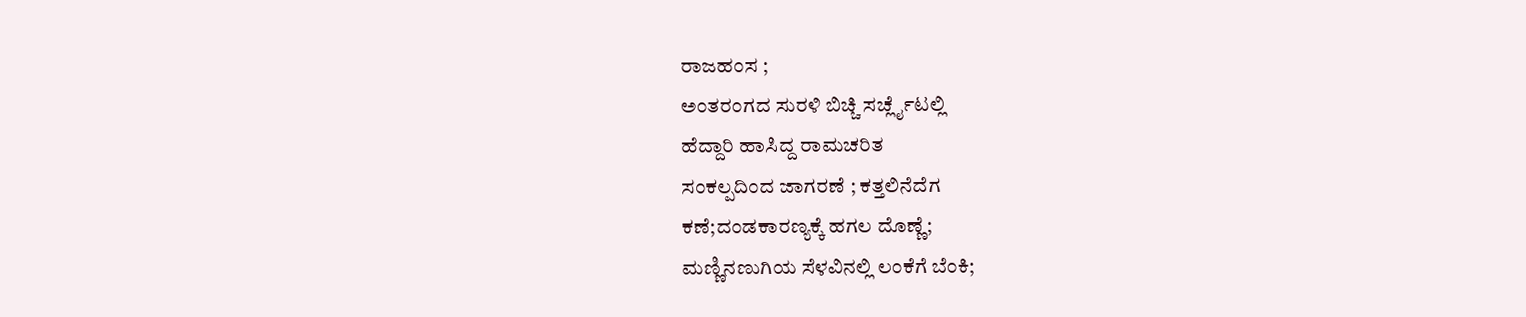ರಾಜಹಂಸ ;
ಅಂತರಂಗದ ಸುರಳಿ ಬಿಚ್ಚಿ ಸರ್ಚ್ಲೈಟಲ್ಲಿ
ಹೆದ್ದಾರಿ ಹಾಸಿದ್ದ ರಾಮಚರಿತ
ಸಂಕಲ್ಪದಿಂದ ಜಾಗರಣೆ ; ಕತ್ತಲಿನೆದೆಗ
ಕಣೆ;ದಂಡಕಾರಣ್ಯಕ್ಕೆ ಹಗಲ ದೊಣ್ಣೆ;
ಮಣ್ಣಿನಣುಗಿಯ ಸೆಳವಿನಲ್ಲಿ ಲಂಕೆಗೆ ಬೆಂಕಿ;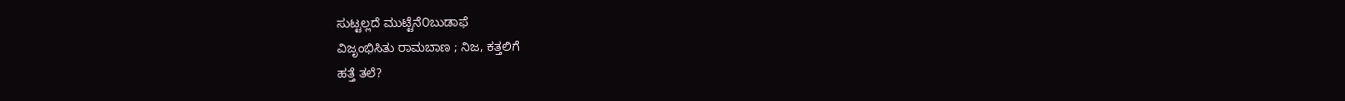ಸುಟ್ಟಲ್ಲದೆ ಮುಟ್ಟೆನೆ೦ಬುಡಾಫೆ
ವಿಜೃಂಭಿಸಿತು ರಾಮಬಾಣ ; ನಿಜ, ಕತ್ತಲಿಗೆ
ಹತ್ತೆ ತಲೆ?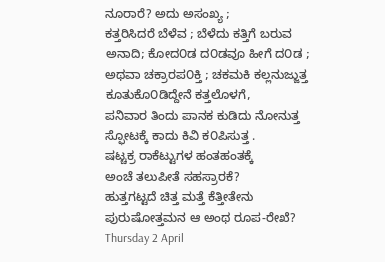ನೂರಾರೆ? ಅದು ಅಸಂಖ್ಯ ;
ಕತ್ತರಿಸಿದರೆ ಬೆಳೆವ ; ಬೆಳೆದು ಕತ್ತಿಗೆ ಬರುವ
ಅನಾದಿ; ಕೋದ೦ಡ ದ೦ಡವೂ ಹೀಗೆ ದ೦ಡ ;
ಅಥವಾ ಚಕ್ರಾರಪ೦ಕ್ತಿ ; ಚಕಮಕಿ ಕಲ್ಲನುಜ್ಜುತ್ತ
ಕೂತುಕೊ೦ಡಿದ್ದೇನೆ ಕತ್ತಲೊಳಗೆ,
ಪನಿವಾರ ತಿಂದು ಪಾನಕ ಕುಡಿದು ನೋನುತ್ತ
ಸ್ಫೋಟಕ್ಕೆ ಕಾದು ಕಿವಿ ಕ೦ಪಿಸುತ್ತ .
ಷಟ್ಚಕ್ರ ರಾಕೆಟ್ಟುಗಳ ಹಂತಹಂತಕ್ಕೆ
ಅಂಚೆ ತಲುಪೀತೆ ಸಹಸ್ರಾರಕೆ?
ಹುತ್ತಗಟ್ಟದೆ ಚಿತ್ತ ಮತ್ತೆ ಕೆತ್ತೀತೇನು
ಪುರುಷೋತ್ತಮನ ಆ ಅಂಥ ರೂಪ-ರೇಖೆ?
Thursday 2 April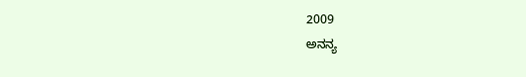2009
ಅನನ್ಯ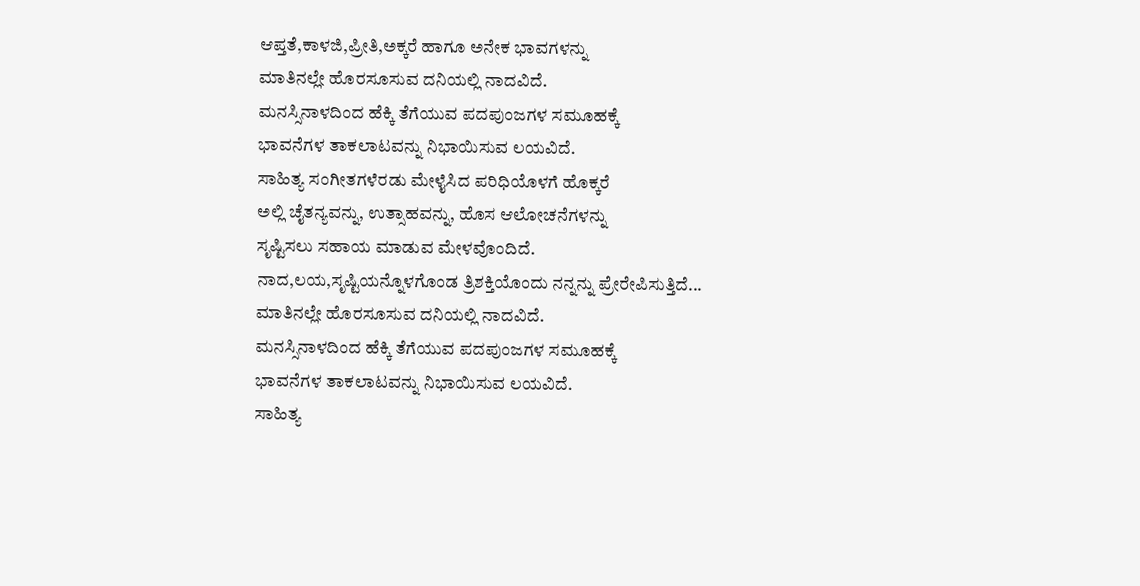ಆಪ್ತತೆ,ಕಾಳಜಿ,ಪ್ರೀತಿ,ಅಕ್ಕರೆ ಹಾಗೂ ಅನೇಕ ಭಾವಗಳನ್ನು
ಮಾತಿನಲ್ಲೇ ಹೊರಸೂಸುವ ದನಿಯಲ್ಲಿ ನಾದವಿದೆ.
ಮನಸ್ಸಿನಾಳದಿಂದ ಹೆಕ್ಕಿ ತೆಗೆಯುವ ಪದಪುಂಜಗಳ ಸಮೂಹಕ್ಕೆ
ಭಾವನೆಗಳ ತಾಕಲಾಟವನ್ನು ನಿಭಾಯಿಸುವ ಲಯವಿದೆ.
ಸಾಹಿತ್ಯ ಸಂಗೀತಗಳೆರಡು ಮೇಳೈಸಿದ ಪರಿಧಿಯೊಳಗೆ ಹೊಕ್ಕರೆ
ಅಲ್ಲಿ ಚೈತನ್ಯವನ್ನು, ಉತ್ಸಾಹವನ್ನು, ಹೊಸ ಆಲೋಚನೆಗಳನ್ನು
ಸೃಷ್ಟಿಸಲು ಸಹಾಯ ಮಾಡುವ ಮೇಳವೊಂದಿದೆ.
ನಾದ,ಲಯ,ಸೃಷ್ಟಿಯನ್ನೊಳಗೊಂಡ ತ್ರಿಶಕ್ತಿಯೊಂದು ನನ್ನನ್ನು ಪ್ರೇರೇಪಿಸುತ್ತಿದೆ...
ಮಾತಿನಲ್ಲೇ ಹೊರಸೂಸುವ ದನಿಯಲ್ಲಿ ನಾದವಿದೆ.
ಮನಸ್ಸಿನಾಳದಿಂದ ಹೆಕ್ಕಿ ತೆಗೆಯುವ ಪದಪುಂಜಗಳ ಸಮೂಹಕ್ಕೆ
ಭಾವನೆಗಳ ತಾಕಲಾಟವನ್ನು ನಿಭಾಯಿಸುವ ಲಯವಿದೆ.
ಸಾಹಿತ್ಯ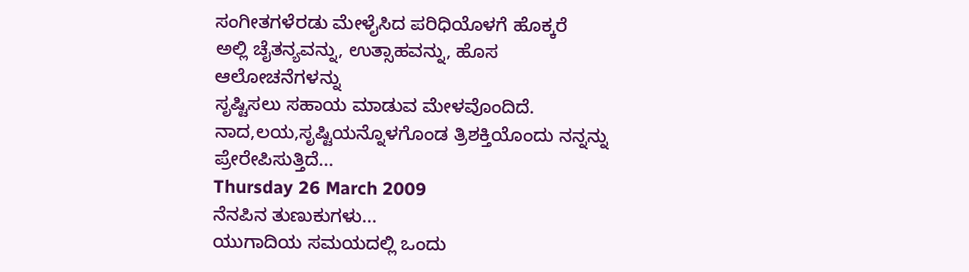ಸಂಗೀತಗಳೆರಡು ಮೇಳೈಸಿದ ಪರಿಧಿಯೊಳಗೆ ಹೊಕ್ಕರೆ
ಅಲ್ಲಿ ಚೈತನ್ಯವನ್ನು, ಉತ್ಸಾಹವನ್ನು, ಹೊಸ ಆಲೋಚನೆಗಳನ್ನು
ಸೃಷ್ಟಿಸಲು ಸಹಾಯ ಮಾಡುವ ಮೇಳವೊಂದಿದೆ.
ನಾದ,ಲಯ,ಸೃಷ್ಟಿಯನ್ನೊಳಗೊಂಡ ತ್ರಿಶಕ್ತಿಯೊಂದು ನನ್ನನ್ನು ಪ್ರೇರೇಪಿಸುತ್ತಿದೆ...
Thursday 26 March 2009
ನೆನಪಿನ ತುಣುಕುಗಳು...
ಯುಗಾದಿಯ ಸಮಯದಲ್ಲಿ ಒಂದು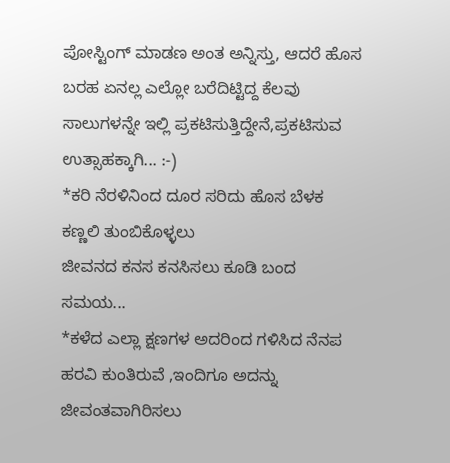ಪೋಸ್ಟಿಂಗ್ ಮಾಡಣ ಅಂತ ಅನ್ನಿಸ್ತು, ಆದರೆ ಹೊಸ ಬರಹ ಏನಲ್ಲ ಎಲ್ಲೋ ಬರೆದಿಟ್ಟಿದ್ದ ಕೆಲವು ಸಾಲುಗಳನ್ನೇ ಇಲ್ಲಿ ಪ್ರಕಟಿಸುತ್ತಿದ್ದೇನೆ,ಪ್ರಕಟಿಸುವ ಉತ್ಸಾಹಕ್ಕಾಗಿ... :-)
*ಕರಿ ನೆರಳಿನಿಂದ ದೂರ ಸರಿದು ಹೊಸ ಬೆಳಕ ಕಣ್ಣಲಿ ತುಂಬಿಕೊಳ್ಳಲು
ಜೀವನದ ಕನಸ ಕನಸಿಸಲು ಕೂಡಿ ಬಂದ ಸಮಯ...
*ಕಳೆದ ಎಲ್ಲಾ ಕ್ಷಣಗಳ ಅದರಿಂದ ಗಳಿಸಿದ ನೆನಪ ಹರವಿ ಕುಂತಿರುವೆ ,ಇಂದಿಗೂ ಅದನ್ನು
ಜೀವಂತವಾಗಿರಿಸಲು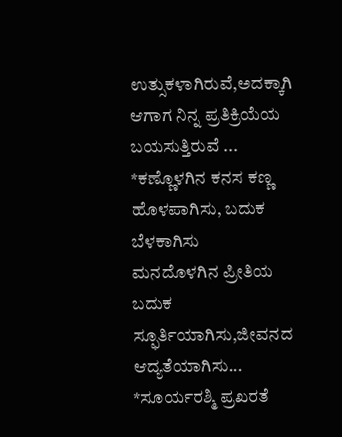ಉತ್ಸುಕಳಾಗಿರುವೆ,ಅದಕ್ಕಾಗಿ ಆಗಾಗ ನಿನ್ನ ಪ್ರತಿಕ್ರಿಯೆಯ ಬಯಸುತ್ತಿರುವೆ ...
*ಕಣ್ಣೊಳಗಿನ ಕನಸ ಕಣ್ಣ ಹೊಳಪಾಗಿಸು, ಬದುಕ ಬೆಳಕಾಗಿಸು
ಮನದೊಳಗಿನ ಪ್ರೀತಿಯ ಬದುಕ ಸ್ಫೂರ್ತಿಯಾಗಿಸು,ಜೀವನದ ಆದ್ಯತೆಯಾಗಿಸು...
*ಸೂರ್ಯರಶ್ಮಿ ಪ್ರಖರತೆ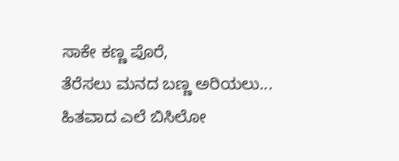ಸಾಕೇ ಕಣ್ಣ ಪೊರೆ,
ತೆರೆಸಲು ಮನದ ಬಣ್ಣ ಅರಿಯಲು...
ಹಿತವಾದ ಎಲೆ ಬಿಸಿಲೋ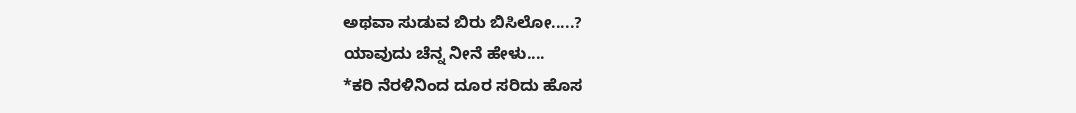ಅಥವಾ ಸುಡುವ ಬಿರು ಬಿಸಿಲೋ.....?
ಯಾವುದು ಚೆನ್ನ ನೀನೆ ಹೇಳು....
*ಕರಿ ನೆರಳಿನಿಂದ ದೂರ ಸರಿದು ಹೊಸ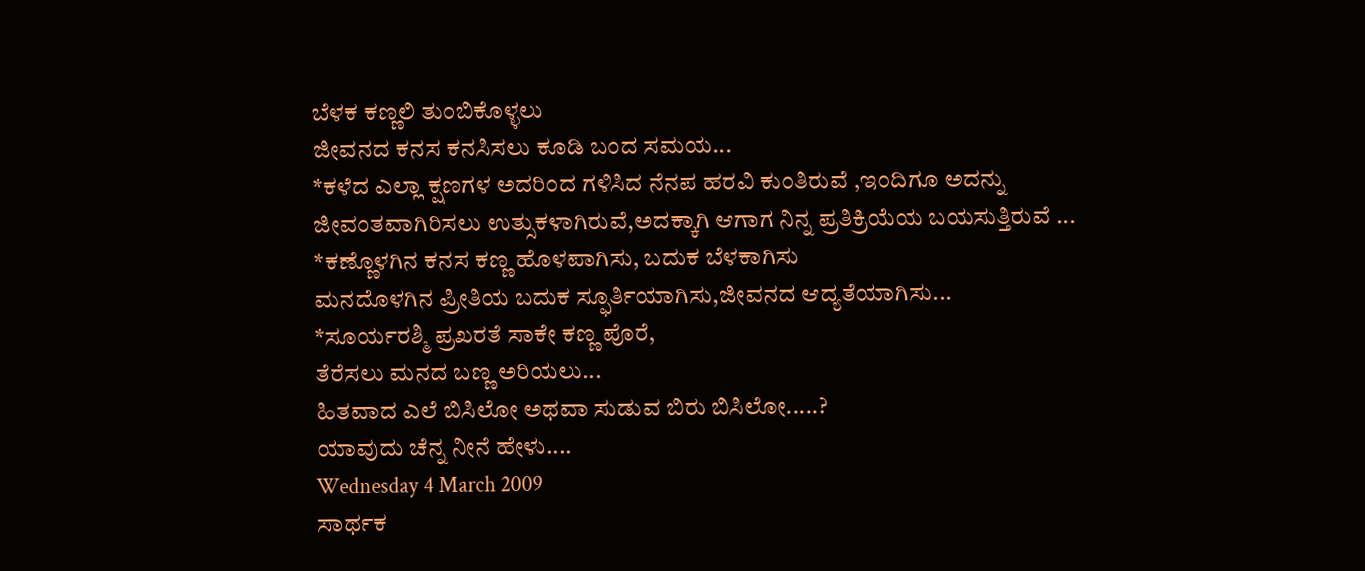ಬೆಳಕ ಕಣ್ಣಲಿ ತುಂಬಿಕೊಳ್ಳಲು
ಜೀವನದ ಕನಸ ಕನಸಿಸಲು ಕೂಡಿ ಬಂದ ಸಮಯ...
*ಕಳೆದ ಎಲ್ಲಾ ಕ್ಷಣಗಳ ಅದರಿಂದ ಗಳಿಸಿದ ನೆನಪ ಹರವಿ ಕುಂತಿರುವೆ ,ಇಂದಿಗೂ ಅದನ್ನು
ಜೀವಂತವಾಗಿರಿಸಲು ಉತ್ಸುಕಳಾಗಿರುವೆ,ಅದಕ್ಕಾಗಿ ಆಗಾಗ ನಿನ್ನ ಪ್ರತಿಕ್ರಿಯೆಯ ಬಯಸುತ್ತಿರುವೆ ...
*ಕಣ್ಣೊಳಗಿನ ಕನಸ ಕಣ್ಣ ಹೊಳಪಾಗಿಸು, ಬದುಕ ಬೆಳಕಾಗಿಸು
ಮನದೊಳಗಿನ ಪ್ರೀತಿಯ ಬದುಕ ಸ್ಫೂರ್ತಿಯಾಗಿಸು,ಜೀವನದ ಆದ್ಯತೆಯಾಗಿಸು...
*ಸೂರ್ಯರಶ್ಮಿ ಪ್ರಖರತೆ ಸಾಕೇ ಕಣ್ಣ ಪೊರೆ,
ತೆರೆಸಲು ಮನದ ಬಣ್ಣ ಅರಿಯಲು...
ಹಿತವಾದ ಎಲೆ ಬಿಸಿಲೋ ಅಥವಾ ಸುಡುವ ಬಿರು ಬಿಸಿಲೋ.....?
ಯಾವುದು ಚೆನ್ನ ನೀನೆ ಹೇಳು....
Wednesday 4 March 2009
ಸಾರ್ಥಕ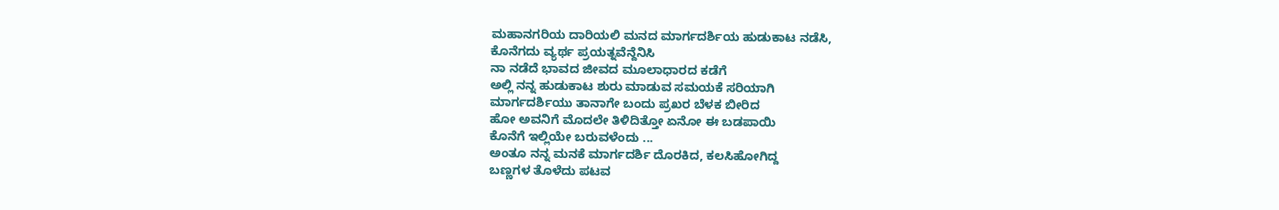ಮಹಾನಗರಿಯ ದಾರಿಯಲಿ ಮನದ ಮಾರ್ಗದರ್ಶಿಯ ಹುಡುಕಾಟ ನಡೆಸಿ,
ಕೊನೆಗದು ವ್ಯರ್ಥ ಪ್ರಯತ್ನವೆನ್ದೆನಿಸಿ
ನಾ ನಡೆದೆ ಭಾವದ ಜೀವದ ಮೂಲಾಧಾರದ ಕಡೆಗೆ
ಅಲ್ಲಿ ನನ್ನ ಹುಡುಕಾಟ ಶುರು ಮಾಡುವ ಸಮಯಕೆ ಸರಿಯಾಗಿ
ಮಾರ್ಗದರ್ಶಿಯು ತಾನಾಗೇ ಬಂದು ಪ್ರಖರ ಬೆಳಕ ಬೀರಿದ
ಹೋ ಅವನಿಗೆ ಮೊದಲೇ ತಿಳಿದಿತ್ತೋ ಏನೋ ಈ ಬಡಪಾಯಿ
ಕೊನೆಗೆ ಇಲ್ಲಿಯೇ ಬರುವಳೆಂದು ...
ಅಂತೂ ನನ್ನ ಮನಕೆ ಮಾರ್ಗದರ್ಶಿ ದೊರಕಿದ, ಕಲಸಿಹೋಗಿದ್ದ
ಬಣ್ಣಗಳ ತೊಳೆದು ಪಟವ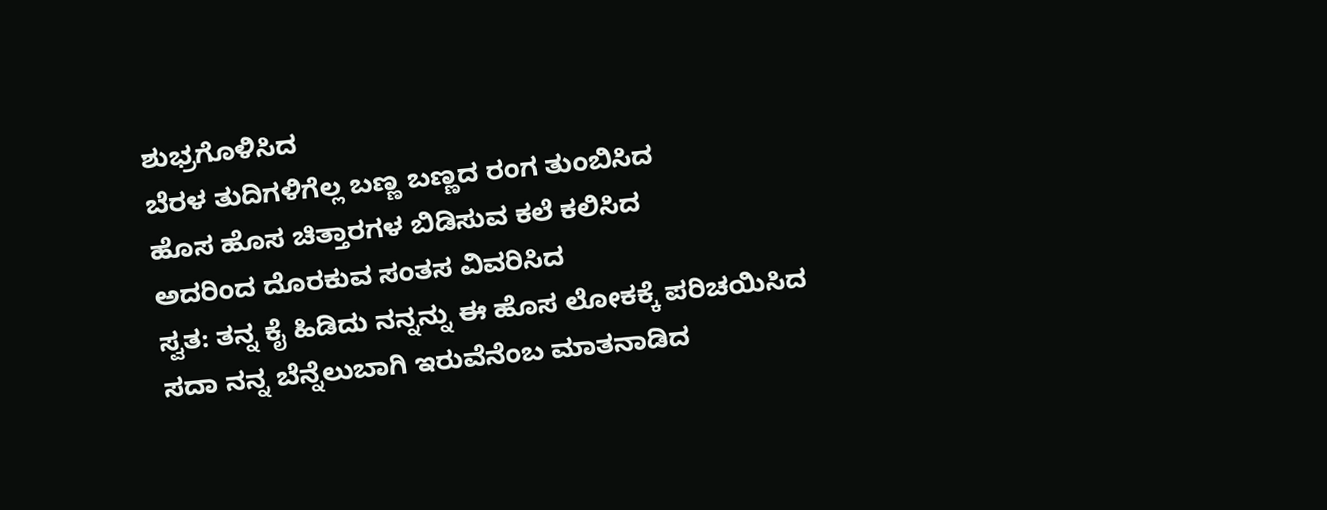ಶುಭ್ರಗೊಳಿಸಿದ
ಬೆರಳ ತುದಿಗಳಿಗೆಲ್ಲ ಬಣ್ಣ ಬಣ್ಣದ ರಂಗ ತುಂಬಿಸಿದ
ಹೊಸ ಹೊಸ ಚಿತ್ತಾರಗಳ ಬಿಡಿಸುವ ಕಲೆ ಕಲಿಸಿದ
ಅದರಿಂದ ದೊರಕುವ ಸಂತಸ ವಿವರಿಸಿದ
ಸ್ವತ: ತನ್ನ ಕೈ ಹಿಡಿದು ನನ್ನನ್ನು ಈ ಹೊಸ ಲೋಕಕ್ಕೆ ಪರಿಚಯಿಸಿದ
ಸದಾ ನನ್ನ ಬೆನ್ನೆಲುಬಾಗಿ ಇರುವೆನೆಂಬ ಮಾತನಾಡಿದ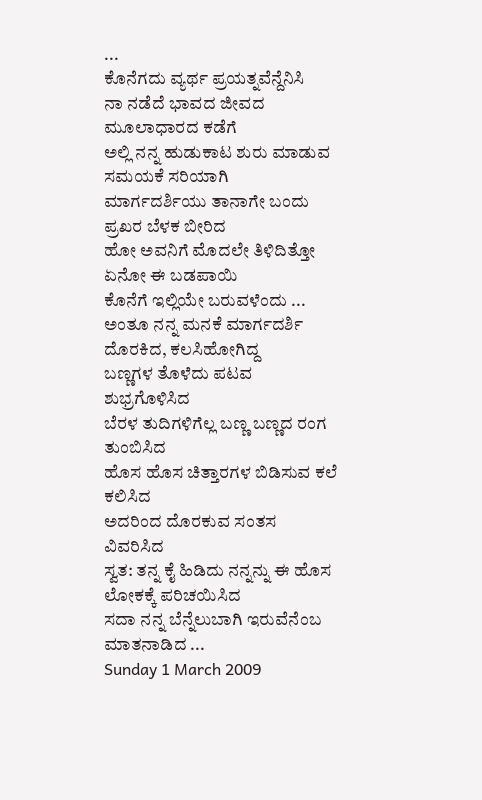...
ಕೊನೆಗದು ವ್ಯರ್ಥ ಪ್ರಯತ್ನವೆನ್ದೆನಿಸಿ
ನಾ ನಡೆದೆ ಭಾವದ ಜೀವದ ಮೂಲಾಧಾರದ ಕಡೆಗೆ
ಅಲ್ಲಿ ನನ್ನ ಹುಡುಕಾಟ ಶುರು ಮಾಡುವ ಸಮಯಕೆ ಸರಿಯಾಗಿ
ಮಾರ್ಗದರ್ಶಿಯು ತಾನಾಗೇ ಬಂದು ಪ್ರಖರ ಬೆಳಕ ಬೀರಿದ
ಹೋ ಅವನಿಗೆ ಮೊದಲೇ ತಿಳಿದಿತ್ತೋ ಏನೋ ಈ ಬಡಪಾಯಿ
ಕೊನೆಗೆ ಇಲ್ಲಿಯೇ ಬರುವಳೆಂದು ...
ಅಂತೂ ನನ್ನ ಮನಕೆ ಮಾರ್ಗದರ್ಶಿ ದೊರಕಿದ, ಕಲಸಿಹೋಗಿದ್ದ
ಬಣ್ಣಗಳ ತೊಳೆದು ಪಟವ ಶುಭ್ರಗೊಳಿಸಿದ
ಬೆರಳ ತುದಿಗಳಿಗೆಲ್ಲ ಬಣ್ಣ ಬಣ್ಣದ ರಂಗ ತುಂಬಿಸಿದ
ಹೊಸ ಹೊಸ ಚಿತ್ತಾರಗಳ ಬಿಡಿಸುವ ಕಲೆ ಕಲಿಸಿದ
ಅದರಿಂದ ದೊರಕುವ ಸಂತಸ ವಿವರಿಸಿದ
ಸ್ವತ: ತನ್ನ ಕೈ ಹಿಡಿದು ನನ್ನನ್ನು ಈ ಹೊಸ ಲೋಕಕ್ಕೆ ಪರಿಚಯಿಸಿದ
ಸದಾ ನನ್ನ ಬೆನ್ನೆಲುಬಾಗಿ ಇರುವೆನೆಂಬ ಮಾತನಾಡಿದ ...
Sunday 1 March 2009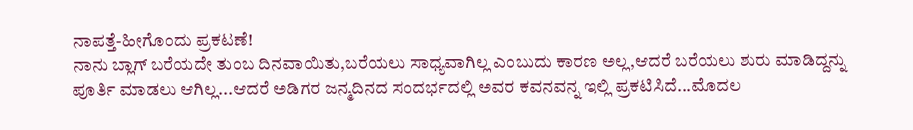ನಾಪತ್ತೆ-ಹೀಗೊಂದು ಪ್ರಕಟಣೆ!
ನಾನು ಬ್ಲಾಗ್ ಬರೆಯದೇ ತುಂಬ ದಿನವಾಯಿತು,ಬರೆಯಲು ಸಾಧ್ಯವಾಗಿಲ್ಲ ಎಂಬುದು ಕಾರಣ ಅಲ್ಲ,ಆದರೆ ಬರೆಯಲು ಶುರು ಮಾಡಿದ್ದನ್ನು ಪೂರ್ತಿ ಮಾಡಲು ಆಗಿಲ್ಲ...ಆದರೆ ಅಡಿಗರ ಜನ್ಮದಿನದ ಸಂದರ್ಭದಲ್ಲಿ ಅವರ ಕವನವನ್ನ ಇಲ್ಲಿ ಪ್ರಕಟಿಸಿದೆ...ಮೊದಲ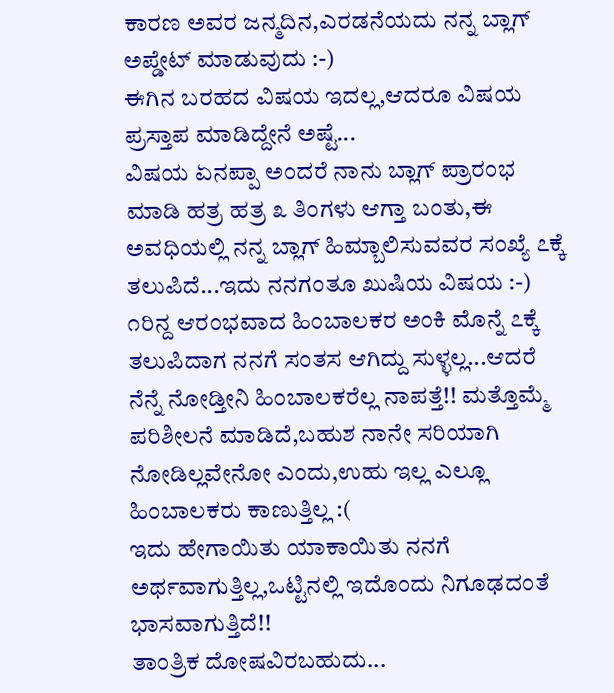ಕಾರಣ ಅವರ ಜನ್ಮದಿನ,ಎರಡನೆಯದು ನನ್ನ ಬ್ಲಾಗ್ ಅಪ್ಡೇಟ್ ಮಾಡುವುದು :-)
ಈಗಿನ ಬರಹದ ವಿಷಯ ಇದಲ್ಲ,ಆದರೂ ವಿಷಯ ಪ್ರಸ್ತಾಪ ಮಾಡಿದ್ದೇನೆ ಅಷ್ಟೆ...
ವಿಷಯ ಏನಪ್ಪಾ ಅಂದರೆ ನಾನು ಬ್ಲಾಗ್ ಪ್ರಾರಂಭ ಮಾಡಿ ಹತ್ರ ಹತ್ರ ೩ ತಿಂಗಳು ಆಗ್ತಾ ಬಂತು,ಈ ಅವಧಿಯಲ್ಲಿ ನನ್ನ ಬ್ಲಾಗ್ ಹಿಮ್ಬಾಲಿಸುವವರ ಸಂಖ್ಯೆ ೭ಕ್ಕೆ ತಲುಪಿದೆ...ಇದು ನನಗಂತೂ ಖುಷಿಯ ವಿಷಯ :-)
೧ರಿನ್ದ ಆರಂಭವಾದ ಹಿಂಬಾಲಕರ ಅಂಕಿ ಮೊನ್ನೆ ೭ಕ್ಕೆ ತಲುಪಿದಾಗ ನನಗೆ ಸಂತಸ ಆಗಿದ್ದು ಸುಳ್ಳಲ್ಲ...ಆದರೆ ನೆನ್ನೆ ನೋಡ್ತೀನಿ ಹಿಂಬಾಲಕರೆಲ್ಲ ನಾಪತ್ತೆ!! ಮತ್ತೊಮ್ಮೆ ಪರಿಶೀಲನೆ ಮಾಡಿದೆ,ಬಹುಶ ನಾನೇ ಸರಿಯಾಗಿ ನೋಡಿಲ್ಲವೇನೋ ಎಂದು,ಉಹು ಇಲ್ಲ ಎಲ್ಲೂ ಹಿಂಬಾಲಕರು ಕಾಣುತ್ತಿಲ್ಲ :(
ಇದು ಹೇಗಾಯಿತು ಯಾಕಾಯಿತು ನನಗೆ ಅರ್ಥವಾಗುತ್ತಿಲ್ಲ,ಒಟ್ಟಿನಲ್ಲಿ ಇದೊಂದು ನಿಗೂಢದಂತೆ ಭಾಸವಾಗುತ್ತಿದೆ!!
ತಾಂತ್ರಿಕ ದೋಷವಿರಬಹುದು...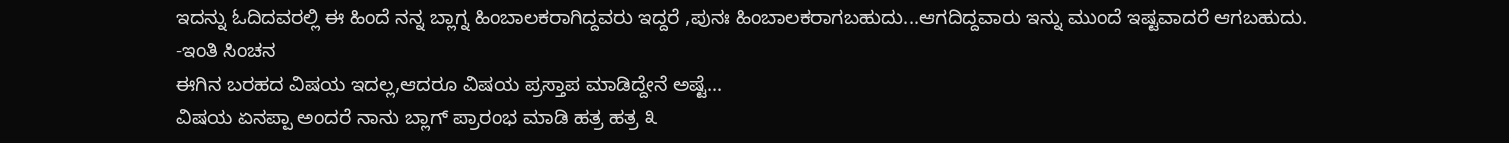ಇದನ್ನು ಓದಿದವರಲ್ಲಿ ಈ ಹಿಂದೆ ನನ್ನ ಬ್ಲಾಗ್ನ ಹಿಂಬಾಲಕರಾಗಿದ್ದವರು ಇದ್ದರೆ ,ಪುನಃ ಹಿಂಬಾಲಕರಾಗಬಹುದು...ಆಗದಿದ್ದವಾರು ಇನ್ನು ಮುಂದೆ ಇಷ್ಟವಾದರೆ ಆಗಬಹುದು.
-ಇಂತಿ ಸಿಂಚನ
ಈಗಿನ ಬರಹದ ವಿಷಯ ಇದಲ್ಲ,ಆದರೂ ವಿಷಯ ಪ್ರಸ್ತಾಪ ಮಾಡಿದ್ದೇನೆ ಅಷ್ಟೆ...
ವಿಷಯ ಏನಪ್ಪಾ ಅಂದರೆ ನಾನು ಬ್ಲಾಗ್ ಪ್ರಾರಂಭ ಮಾಡಿ ಹತ್ರ ಹತ್ರ ೩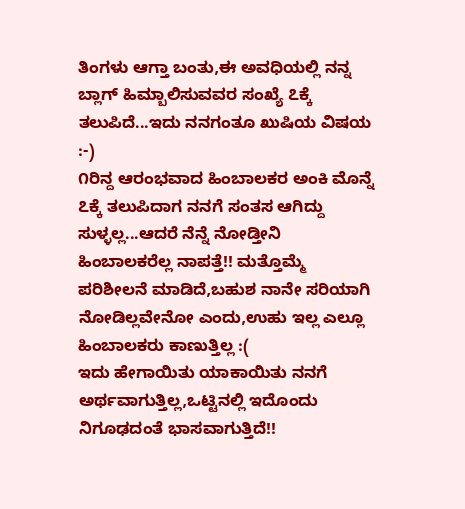ತಿಂಗಳು ಆಗ್ತಾ ಬಂತು,ಈ ಅವಧಿಯಲ್ಲಿ ನನ್ನ ಬ್ಲಾಗ್ ಹಿಮ್ಬಾಲಿಸುವವರ ಸಂಖ್ಯೆ ೭ಕ್ಕೆ ತಲುಪಿದೆ...ಇದು ನನಗಂತೂ ಖುಷಿಯ ವಿಷಯ :-)
೧ರಿನ್ದ ಆರಂಭವಾದ ಹಿಂಬಾಲಕರ ಅಂಕಿ ಮೊನ್ನೆ ೭ಕ್ಕೆ ತಲುಪಿದಾಗ ನನಗೆ ಸಂತಸ ಆಗಿದ್ದು ಸುಳ್ಳಲ್ಲ...ಆದರೆ ನೆನ್ನೆ ನೋಡ್ತೀನಿ ಹಿಂಬಾಲಕರೆಲ್ಲ ನಾಪತ್ತೆ!! ಮತ್ತೊಮ್ಮೆ ಪರಿಶೀಲನೆ ಮಾಡಿದೆ,ಬಹುಶ ನಾನೇ ಸರಿಯಾಗಿ ನೋಡಿಲ್ಲವೇನೋ ಎಂದು,ಉಹು ಇಲ್ಲ ಎಲ್ಲೂ ಹಿಂಬಾಲಕರು ಕಾಣುತ್ತಿಲ್ಲ :(
ಇದು ಹೇಗಾಯಿತು ಯಾಕಾಯಿತು ನನಗೆ ಅರ್ಥವಾಗುತ್ತಿಲ್ಲ,ಒಟ್ಟಿನಲ್ಲಿ ಇದೊಂದು ನಿಗೂಢದಂತೆ ಭಾಸವಾಗುತ್ತಿದೆ!!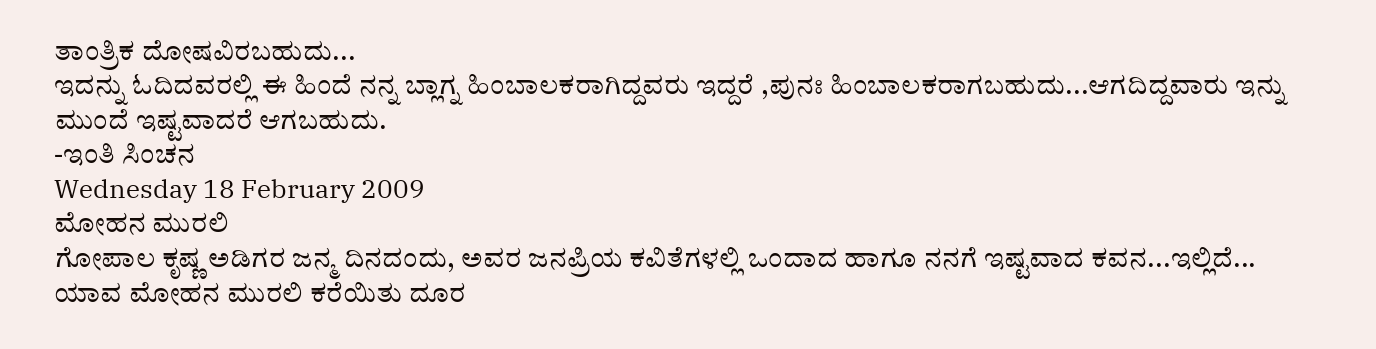ತಾಂತ್ರಿಕ ದೋಷವಿರಬಹುದು...
ಇದನ್ನು ಓದಿದವರಲ್ಲಿ ಈ ಹಿಂದೆ ನನ್ನ ಬ್ಲಾಗ್ನ ಹಿಂಬಾಲಕರಾಗಿದ್ದವರು ಇದ್ದರೆ ,ಪುನಃ ಹಿಂಬಾಲಕರಾಗಬಹುದು...ಆಗದಿದ್ದವಾರು ಇನ್ನು ಮುಂದೆ ಇಷ್ಟವಾದರೆ ಆಗಬಹುದು.
-ಇಂತಿ ಸಿಂಚನ
Wednesday 18 February 2009
ಮೋಹನ ಮುರಲಿ
ಗೋಪಾಲ ಕೃಷ್ಣ ಅಡಿಗರ ಜನ್ಮ ದಿನದಂದು, ಅವರ ಜನಪ್ರಿಯ ಕವಿತೆಗಳಲ್ಲಿ ಒಂದಾದ ಹಾಗೂ ನನಗೆ ಇಷ್ಟವಾದ ಕವನ...ಇಲ್ಲಿದೆ...
ಯಾವ ಮೋಹನ ಮುರಲಿ ಕರೆಯಿತು ದೂರ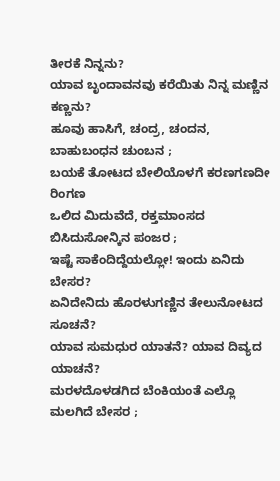ತೀರಕೆ ನಿನ್ನನು?
ಯಾವ ಬೃಂದಾವನವು ಕರೆಯಿತು ನಿನ್ನ ಮಣ್ಣಿನ ಕಣ್ಣನು?
ಹೂವು ಹಾಸಿಗೆ, ಚಂದ್ರ, ಚಂದನ, ಬಾಹುಬಂಧನ ಚುಂಬನ ;
ಬಯಕೆ ತೋಟದ ಬೇಲಿಯೊಳಗೆ ಕರಣಗಣದೀ ರಿಂಗಣ
ಒಲಿದ ಮಿದುವೆದೆ, ರಕ್ತಮಾಂಸದ ಬಿಸಿದುಸೋನ್ಕಿನ ಪಂಜರ ;
ಇಷ್ಟೆ ಸಾಕೆಂದಿದ್ದೆಯಲ್ಲೋ! ಇಂದು ಏನಿದು ಬೇಸರ?
ಏನಿದೇನಿದು ಹೊರಳುಗಣ್ಣಿನ ತೇಲುನೋಟದ ಸೂಚನೆ?
ಯಾವ ಸುಮಧುರ ಯಾತನೆ? ಯಾವ ದಿವ್ಯದ ಯಾಚನೆ?
ಮರಳದೊಳಡಗಿದ ಬೆಂಕಿಯಂತೆ ಎಲ್ಲೊ ಮಲಗಿದೆ ಬೇಸರ ;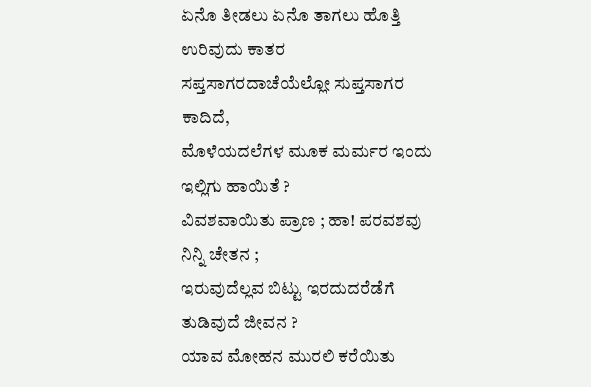ಏನೊ ತೀಡಲು ಏನೊ ತಾಗಲು ಹೊತ್ತಿ ಉರಿವುದು ಕಾತರ
ಸಪ್ತಸಾಗರದಾಚೆಯೆಲ್ಲೋ ಸುಪ್ತಸಾಗರ ಕಾದಿದೆ,
ಮೊಳೆಯದಲೆಗಳ ಮೂಕ ಮರ್ಮರ ಇಂದು ಇಲ್ಲಿಗು ಹಾಯಿತೆ ?
ವಿವಶವಾಯಿತು ಪ್ರಾಣ ; ಹಾ! ಪರವಶವು ನಿನ್ನಿ ಚೇತನ ;
ಇರುವುದೆಲ್ಲವ ಬಿಟ್ಟು ಇರದುದರೆಡೆಗೆ ತುಡಿವುದೆ ಜೀವನ ?
ಯಾವ ಮೋಹನ ಮುರಲಿ ಕರೆಯಿತು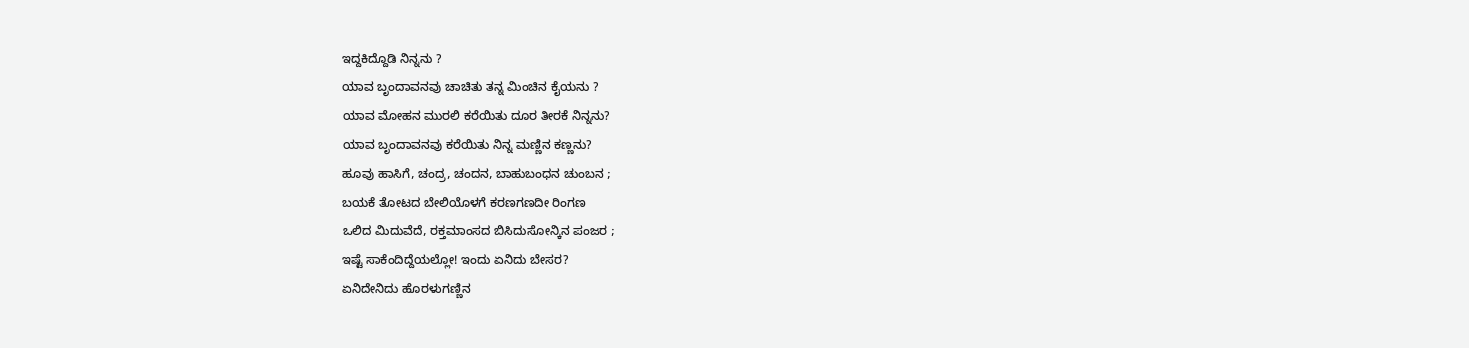ಇದ್ದಕಿದ್ದೊಡಿ ನಿನ್ನನು ?
ಯಾವ ಬೃಂದಾವನವು ಚಾಚಿತು ತನ್ನ ಮಿಂಚಿನ ಕೈಯನು ?
ಯಾವ ಮೋಹನ ಮುರಲಿ ಕರೆಯಿತು ದೂರ ತೀರಕೆ ನಿನ್ನನು?
ಯಾವ ಬೃಂದಾವನವು ಕರೆಯಿತು ನಿನ್ನ ಮಣ್ಣಿನ ಕಣ್ಣನು?
ಹೂವು ಹಾಸಿಗೆ, ಚಂದ್ರ, ಚಂದನ, ಬಾಹುಬಂಧನ ಚುಂಬನ ;
ಬಯಕೆ ತೋಟದ ಬೇಲಿಯೊಳಗೆ ಕರಣಗಣದೀ ರಿಂಗಣ
ಒಲಿದ ಮಿದುವೆದೆ, ರಕ್ತಮಾಂಸದ ಬಿಸಿದುಸೋನ್ಕಿನ ಪಂಜರ ;
ಇಷ್ಟೆ ಸಾಕೆಂದಿದ್ದೆಯಲ್ಲೋ! ಇಂದು ಏನಿದು ಬೇಸರ?
ಏನಿದೇನಿದು ಹೊರಳುಗಣ್ಣಿನ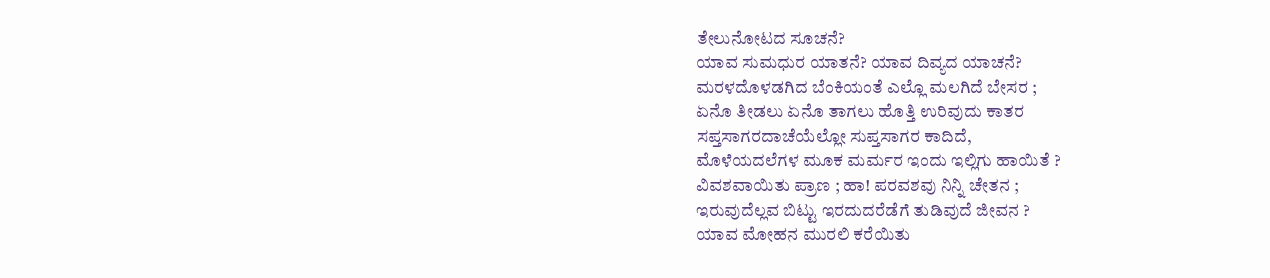ತೇಲುನೋಟದ ಸೂಚನೆ?
ಯಾವ ಸುಮಧುರ ಯಾತನೆ? ಯಾವ ದಿವ್ಯದ ಯಾಚನೆ?
ಮರಳದೊಳಡಗಿದ ಬೆಂಕಿಯಂತೆ ಎಲ್ಲೊ ಮಲಗಿದೆ ಬೇಸರ ;
ಏನೊ ತೀಡಲು ಏನೊ ತಾಗಲು ಹೊತ್ತಿ ಉರಿವುದು ಕಾತರ
ಸಪ್ತಸಾಗರದಾಚೆಯೆಲ್ಲೋ ಸುಪ್ತಸಾಗರ ಕಾದಿದೆ,
ಮೊಳೆಯದಲೆಗಳ ಮೂಕ ಮರ್ಮರ ಇಂದು ಇಲ್ಲಿಗು ಹಾಯಿತೆ ?
ವಿವಶವಾಯಿತು ಪ್ರಾಣ ; ಹಾ! ಪರವಶವು ನಿನ್ನಿ ಚೇತನ ;
ಇರುವುದೆಲ್ಲವ ಬಿಟ್ಟು ಇರದುದರೆಡೆಗೆ ತುಡಿವುದೆ ಜೀವನ ?
ಯಾವ ಮೋಹನ ಮುರಲಿ ಕರೆಯಿತು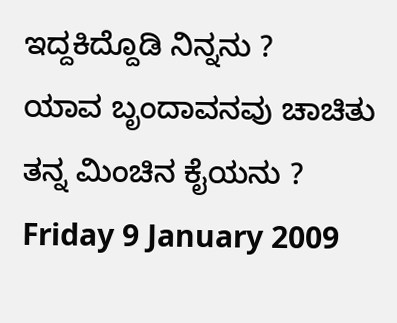ಇದ್ದಕಿದ್ದೊಡಿ ನಿನ್ನನು ?
ಯಾವ ಬೃಂದಾವನವು ಚಾಚಿತು ತನ್ನ ಮಿಂಚಿನ ಕೈಯನು ?
Friday 9 January 2009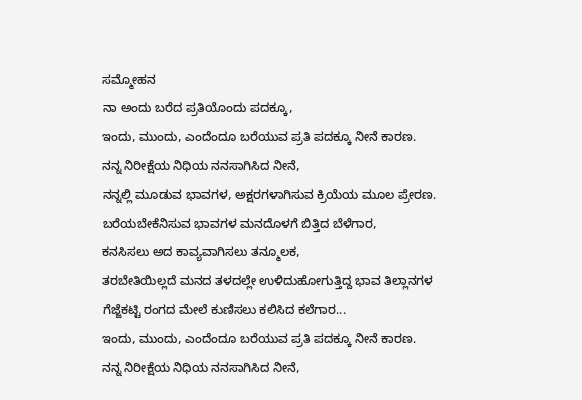ಸಮ್ಮೋಹನ
ನಾ ಅಂದು ಬರೆದ ಪ್ರತಿಯೊಂದು ಪದಕ್ಕೂ,
ಇಂದು, ಮುಂದು, ಎಂದೆಂದೂ ಬರೆಯುವ ಪ್ರತಿ ಪದಕ್ಕೂ ನೀನೆ ಕಾರಣ.
ನನ್ನ ನಿರೀಕ್ಷೆಯ ನಿಧಿಯ ನನಸಾಗಿಸಿದ ನೀನೆ,
ನನ್ನಲ್ಲಿ ಮೂಡುವ ಭಾವಗಳ, ಅಕ್ಷರಗಳಾಗಿಸುವ ಕ್ರಿಯೆಯ ಮೂಲ ಪ್ರೇರಣ.
ಬರೆಯಬೇಕೆನಿಸುವ ಭಾವಗಳ ಮನದೊಳಗೆ ಬಿತ್ತಿದ ಬೆಳೆಗಾರ,
ಕನಸಿಸಲು ಅದ ಕಾವ್ಯವಾಗಿಸಲು ತನ್ಮೂಲಕ,
ತರಬೇತಿಯಿಲ್ಲದೆ ಮನದ ತಳದಲ್ಲೇ ಉಳಿದುಹೋಗುತ್ತಿದ್ದ ಭಾವ ತಿಲ್ಲಾನಗಳ
ಗೆಜ್ಜೆಕಟ್ಟಿ ರಂಗದ ಮೇಲೆ ಕುಣಿಸಲು ಕಲಿಸಿದ ಕಲೆಗಾರ...
ಇಂದು, ಮುಂದು, ಎಂದೆಂದೂ ಬರೆಯುವ ಪ್ರತಿ ಪದಕ್ಕೂ ನೀನೆ ಕಾರಣ.
ನನ್ನ ನಿರೀಕ್ಷೆಯ ನಿಧಿಯ ನನಸಾಗಿಸಿದ ನೀನೆ,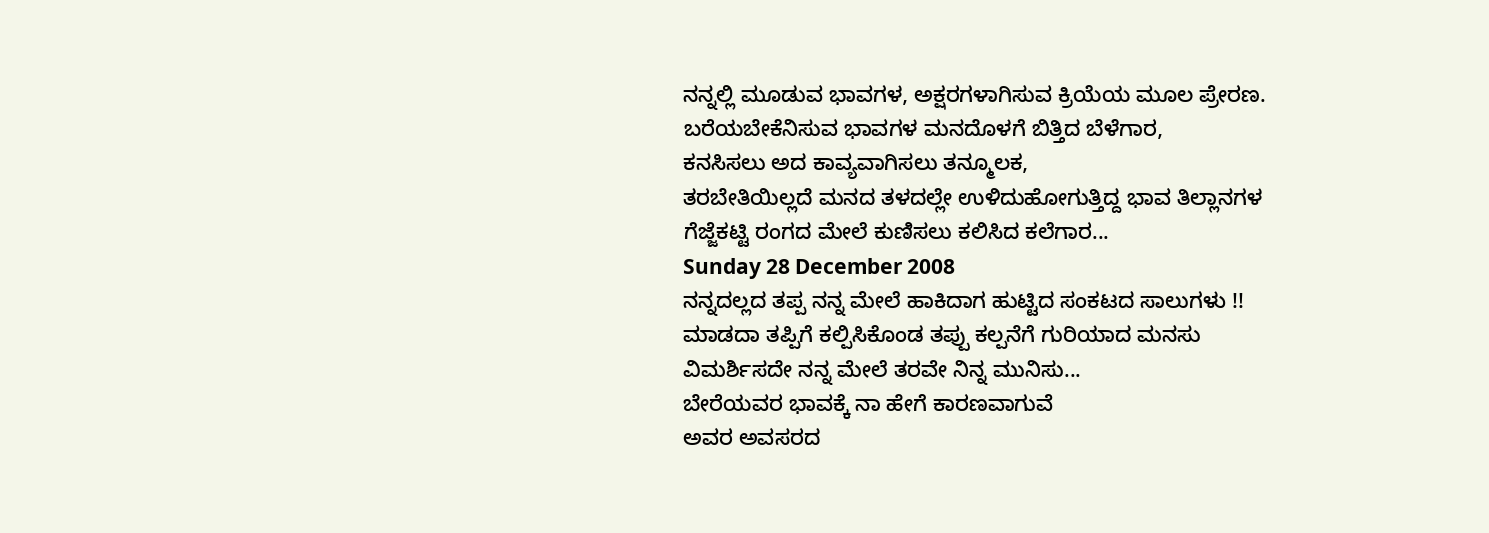ನನ್ನಲ್ಲಿ ಮೂಡುವ ಭಾವಗಳ, ಅಕ್ಷರಗಳಾಗಿಸುವ ಕ್ರಿಯೆಯ ಮೂಲ ಪ್ರೇರಣ.
ಬರೆಯಬೇಕೆನಿಸುವ ಭಾವಗಳ ಮನದೊಳಗೆ ಬಿತ್ತಿದ ಬೆಳೆಗಾರ,
ಕನಸಿಸಲು ಅದ ಕಾವ್ಯವಾಗಿಸಲು ತನ್ಮೂಲಕ,
ತರಬೇತಿಯಿಲ್ಲದೆ ಮನದ ತಳದಲ್ಲೇ ಉಳಿದುಹೋಗುತ್ತಿದ್ದ ಭಾವ ತಿಲ್ಲಾನಗಳ
ಗೆಜ್ಜೆಕಟ್ಟಿ ರಂಗದ ಮೇಲೆ ಕುಣಿಸಲು ಕಲಿಸಿದ ಕಲೆಗಾರ...
Sunday 28 December 2008
ನನ್ನದಲ್ಲದ ತಪ್ಪ ನನ್ನ ಮೇಲೆ ಹಾಕಿದಾಗ ಹುಟ್ಟಿದ ಸಂಕಟದ ಸಾಲುಗಳು !!
ಮಾಡದಾ ತಪ್ಪಿಗೆ ಕಲ್ಪಿಸಿಕೊಂಡ ತಪ್ಪು ಕಲ್ಪನೆಗೆ ಗುರಿಯಾದ ಮನಸು
ವಿಮರ್ಶಿಸದೇ ನನ್ನ ಮೇಲೆ ತರವೇ ನಿನ್ನ ಮುನಿಸು...
ಬೇರೆಯವರ ಭಾವಕ್ಕೆ ನಾ ಹೇಗೆ ಕಾರಣವಾಗುವೆ
ಅವರ ಅವಸರದ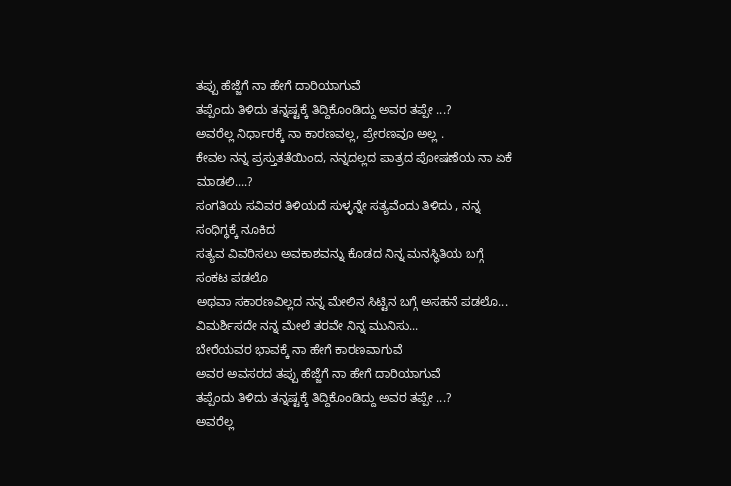ತಪ್ಪು ಹೆಜ್ಜೆಗೆ ನಾ ಹೇಗೆ ದಾರಿಯಾಗುವೆ
ತಪ್ಪೆಂದು ತಿಳಿದು ತನ್ನಷ್ಟಕ್ಕೆ ತಿದ್ದಿಕೊಂಡಿದ್ದು ಅವರ ತಪ್ಪೇ ...?
ಅವರೆಲ್ಲ ನಿರ್ಧಾರಕ್ಕೆ ನಾ ಕಾರಣವಲ್ಲ, ಪ್ರೇರಣವೂ ಅಲ್ಲ .
ಕೇವಲ ನನ್ನ ಪ್ರಸ್ತುತತೆಯಿಂದ, ನನ್ನದಲ್ಲದ ಪಾತ್ರದ ಪೋಷಣೆಯ ನಾ ಏಕೆ ಮಾಡಲಿ....?
ಸಂಗತಿಯ ಸವಿವರ ತಿಳಿಯದೆ ಸುಳ್ಳನ್ನೇ ಸತ್ಯವೆಂದು ತಿಳಿದು , ನನ್ನ ಸಂಧಿಗ್ಧಕ್ಕೆ ನೂಕಿದ
ಸತ್ಯವ ವಿವರಿಸಲು ಅವಕಾಶವನ್ನು ಕೊಡದ ನಿನ್ನ ಮನಸ್ಥಿತಿಯ ಬಗ್ಗೆ ಸಂಕಟ ಪಡಲೊ
ಅಥವಾ ಸಕಾರಣವಿಲ್ಲದ ನನ್ನ ಮೇಲಿನ ಸಿಟ್ಟಿನ ಬಗ್ಗೆ ಅಸಹನೆ ಪಡಲೊ...
ವಿಮರ್ಶಿಸದೇ ನನ್ನ ಮೇಲೆ ತರವೇ ನಿನ್ನ ಮುನಿಸು...
ಬೇರೆಯವರ ಭಾವಕ್ಕೆ ನಾ ಹೇಗೆ ಕಾರಣವಾಗುವೆ
ಅವರ ಅವಸರದ ತಪ್ಪು ಹೆಜ್ಜೆಗೆ ನಾ ಹೇಗೆ ದಾರಿಯಾಗುವೆ
ತಪ್ಪೆಂದು ತಿಳಿದು ತನ್ನಷ್ಟಕ್ಕೆ ತಿದ್ದಿಕೊಂಡಿದ್ದು ಅವರ ತಪ್ಪೇ ...?
ಅವರೆಲ್ಲ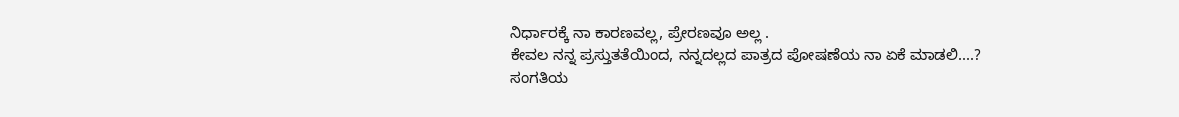ನಿರ್ಧಾರಕ್ಕೆ ನಾ ಕಾರಣವಲ್ಲ, ಪ್ರೇರಣವೂ ಅಲ್ಲ .
ಕೇವಲ ನನ್ನ ಪ್ರಸ್ತುತತೆಯಿಂದ, ನನ್ನದಲ್ಲದ ಪಾತ್ರದ ಪೋಷಣೆಯ ನಾ ಏಕೆ ಮಾಡಲಿ....?
ಸಂಗತಿಯ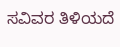ಸವಿವರ ತಿಳಿಯದೆ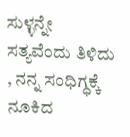ಸುಳ್ಳನ್ನೇ ಸತ್ಯವೆಂದು ತಿಳಿದು , ನನ್ನ ಸಂಧಿಗ್ಧಕ್ಕೆ ನೂಕಿದ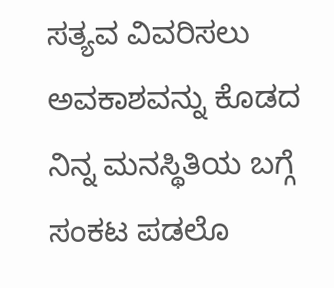ಸತ್ಯವ ವಿವರಿಸಲು ಅವಕಾಶವನ್ನು ಕೊಡದ ನಿನ್ನ ಮನಸ್ಥಿತಿಯ ಬಗ್ಗೆ ಸಂಕಟ ಪಡಲೊ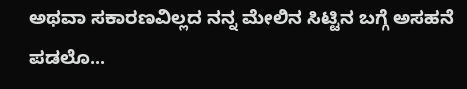ಅಥವಾ ಸಕಾರಣವಿಲ್ಲದ ನನ್ನ ಮೇಲಿನ ಸಿಟ್ಟಿನ ಬಗ್ಗೆ ಅಸಹನೆ ಪಡಲೊ...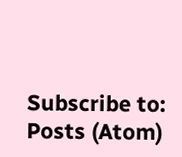Subscribe to:
Posts (Atom)